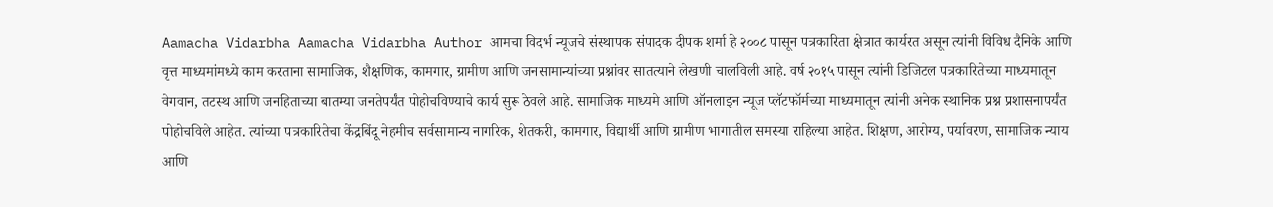Aamacha Vidarbha Aamacha Vidarbha Author आमचा विदर्भ न्यूजचे संस्थापक संपादक दीपक शर्मा हे २००८ पासून पत्रकारिता क्षेत्रात कार्यरत असून त्यांनी विविध दैनिके आणि वृत्त माध्यमांमध्ये काम करताना सामाजिक, शैक्षणिक, कामगार, ग्रामीण आणि जनसामान्यांच्या प्रश्नांवर सातत्याने लेखणी चालविली आहे. वर्ष २०१५ पासून त्यांनी डिजिटल पत्रकारितेच्या माध्यमातून वेगवान, तटस्थ आणि जनहिताच्या बातम्या जनतेपर्यंत पोहोचविण्याचे कार्य सुरू ठेवले आहे. सामाजिक माध्यमे आणि ऑनलाइन न्यूज प्लॅटफॉर्मच्या माध्यमातून त्यांनी अनेक स्थानिक प्रश्न प्रशासनापर्यंत पोहोचविले आहेत. त्यांच्या पत्रकारितेचा केंद्रबिंदू नेहमीच सर्वसामान्य नागरिक, शेतकरी, कामगार, विद्यार्थी आणि ग्रामीण भागातील समस्या राहिल्या आहेत. शिक्षण, आरोग्य, पर्यावरण, सामाजिक न्याय आणि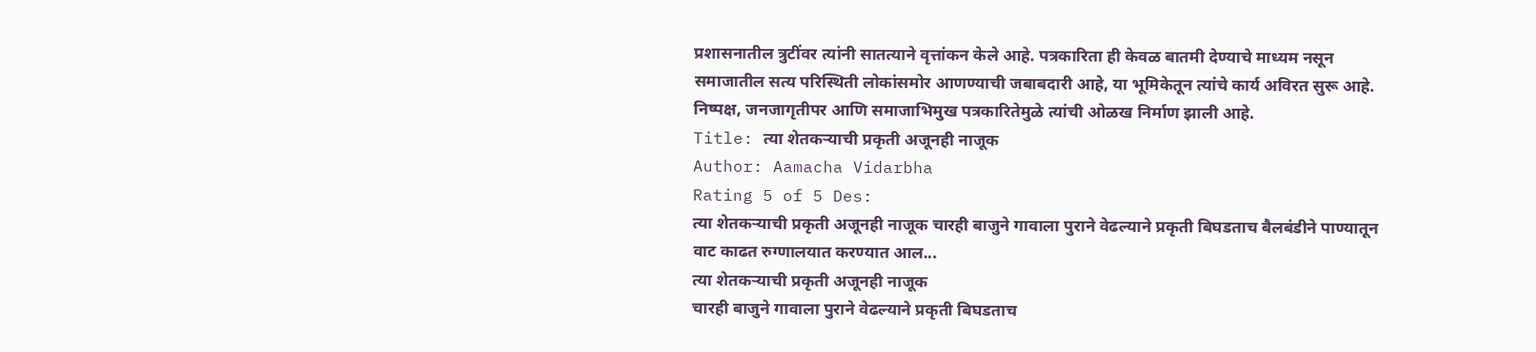प्रशासनातील त्रुटींवर त्यांनी सातत्याने वृत्तांकन केले आहे. पत्रकारिता ही केवळ बातमी देण्याचे माध्यम नसून समाजातील सत्य परिस्थिती लोकांसमोर आणण्याची जबाबदारी आहे, या भूमिकेतून त्यांचे कार्य अविरत सुरू आहे. निष्पक्ष, जनजागृतीपर आणि समाजाभिमुख पत्रकारितेमुळे त्यांची ओळख निर्माण झाली आहे.
Title: त्या शेतकऱ्याची प्रकृती अजूनही नाजूक
Author: Aamacha Vidarbha
Rating 5 of 5 Des:
त्या शेतकऱ्याची प्रकृती अजूनही नाजूक चारही बाजुने गावाला पुराने वेढल्याने प्रकृती बिघडताच बैलबंडीने पाण्यातून वाट काढत रुग्णालयात करण्यात आल...
त्या शेतकऱ्याची प्रकृती अजूनही नाजूक
चारही बाजुने गावाला पुराने वेढल्याने प्रकृती बिघडताच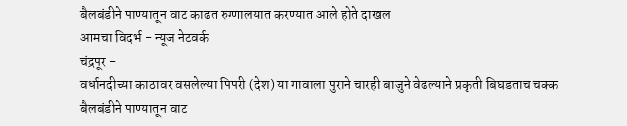बैलबंडीने पाण्यातून वाट काढत रुग्णालयात करण्यात आले होते दाखल
आमचा विदर्भ - न्यूज नेटवर्क
चंद्रपूर -
वर्धानदीच्या काठावर वसलेल्या पिपरी (देश) या गावाला पुराने चारही बाजुने वेढल्याने प्रकृती बिघडताच चक्क बैलबंडीने पाण्यातून वाट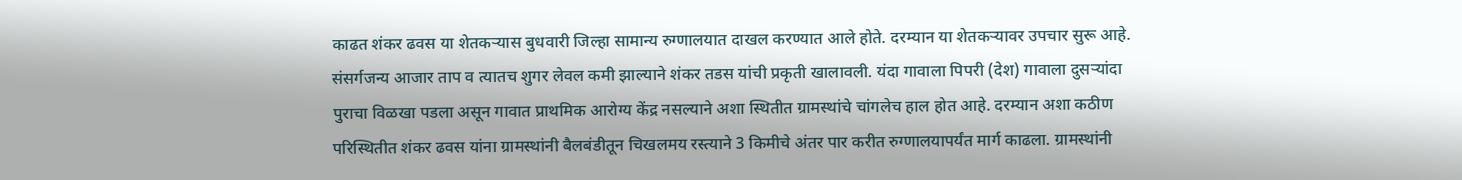काढत शंकर ढवस या शेतकऱ्यास बुधवारी जिल्हा सामान्य रुग्णालयात दाखल करण्यात आले होते. दरम्यान या शेतकऱ्यावर उपचार सुरू आहे. संसर्गजन्य आजार ताप व त्यातच शुगर लेवल कमी झाल्याने शंकर तडस यांची प्रकृती खालावली. यंदा गावाला पिपरी (देश) गावाला दुसऱ्यांदा पुराचा विळखा पडला असून गावात प्राथमिक आरोग्य केंद्र नसल्याने अशा स्थितीत ग्रामस्थांचे चांगलेच हाल होत आहे. दरम्यान अशा कठीण परिस्थितीत शंकर ढवस यांना ग्रामस्थांनी बैलबंडीतून चिखलमय रस्त्याने 3 किमीचे अंतर पार करीत रुग्णालयापर्यंत मार्ग काढला. ग्रामस्थांनी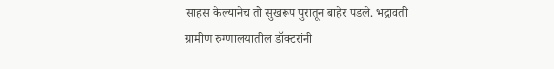साहस केल्यानेच तो सुखरूप पुरातून बाहेर पडले. भद्रावती ग्रामीण रुग्णालयातील डॉक्टरांनी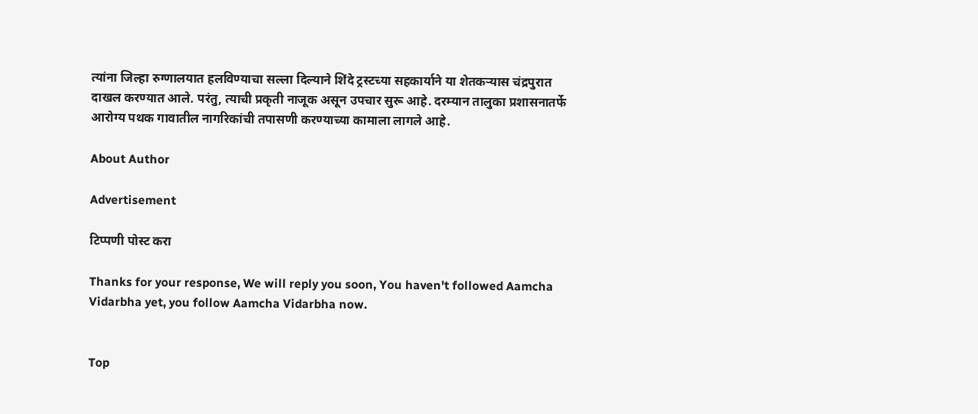त्यांना जिल्हा रुग्णालयात हलविण्याचा सल्ला दिल्याने शिंदे ट्रस्टच्या सहकार्याने या शेतकऱ्यास चंद्रपुरात दाखल करण्यात आले. परंतु, त्याची प्रकृती नाजूक असून उपचार सुरू आहे. दरम्यान तालुका प्रशासनातर्फे आरोग्य पथक गावातील नागरिकांची तपासणी करण्याच्या कामाला लागले आहे.

About Author

Advertisement

टिप्पणी पोस्ट करा

Thanks for your response, We will reply you soon, You haven't followed Aamcha Vidarbha yet, you follow Aamcha Vidarbha now.


Top